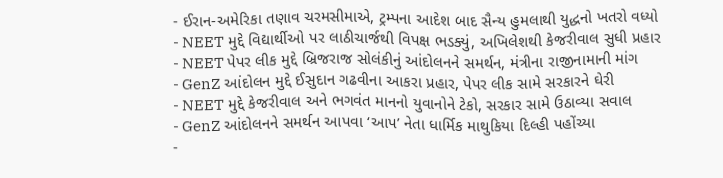- ઈરાન-અમેરિકા તણાવ ચરમસીમાએ, ટ્રમ્પના આદેશ બાદ સૈન્ય હુમલાથી યુદ્ધનો ખતરો વધ્યો
- NEET મુદ્દે વિદ્યાર્થીઓ પર લાઠીચાર્જથી વિપક્ષ ભડક્યું, અખિલેશથી કેજરીવાલ સુધી પ્રહાર
- NEET પેપર લીક મુદ્દે બ્રિજરાજ સોલંકીનું આંદોલનને સમર્થન, મંત્રીના રાજીનામાની માંગ
- GenZ આંદોલન મુદ્દે ઈસુદાન ગઢવીના આકરા પ્રહાર, પેપર લીક સામે સરકારને ઘેરી
- NEET મુદ્દે કેજરીવાલ અને ભગવંત માનનો યુવાનોને ટેકો, સરકાર સામે ઉઠાવ્યા સવાલ
- GenZ આંદોલનને સમર્થન આપવા ‘આપ’ નેતા ધાર્મિક માથુકિયા દિલ્હી પહોંચ્યા
-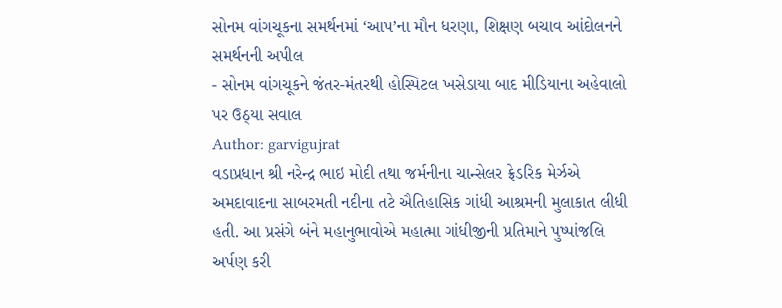સોનમ વાંગચૂકના સમર્થનમાં ‘આપ’ના મૌન ધરણા, શિક્ષણ બચાવ આંદોલનને સમર્થનની અપીલ
- સોનમ વાંગચૂકને જંતર-મંતરથી હોસ્પિટલ ખસેડાયા બાદ મીડિયાના અહેવાલો પર ઉઠ્યા સવાલ
Author: garvigujrat
વડાપ્રધાન શ્રી નરેન્દ્ર ભાઇ મોદી તથા જર્મનીના ચાન્સેલર ફ્રેડરિક મેર્ઝએ અમદાવાદના સાબરમતી નદીના તટે ઐતિહાસિક ગાંધી આશ્રમની મુલાકાત લીધી હતી. આ પ્રસંગે બંને મહાનુભાવોએ મહાત્મા ગાંધીજીની પ્રતિમાને પુષ્પાંજલિ અર્પણ કરી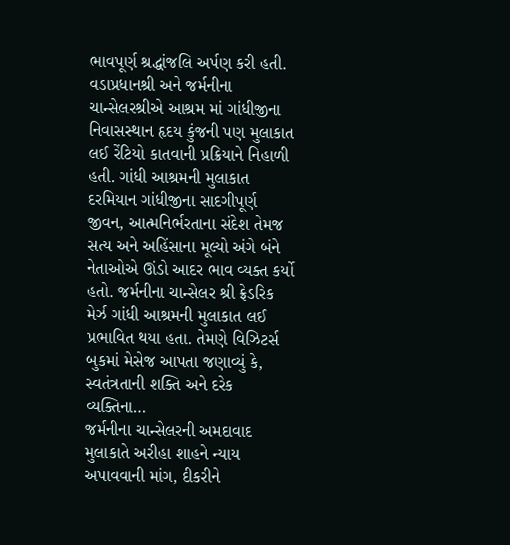ભાવપૂર્ણ શ્રદ્ધાંજલિ અર્પણ કરી હતી. વડાપ્રધાનશ્રી અને જર્મનીના ચાન્સેલરશ્રીએ આશ્રમ માં ગાંધીજીના નિવાસસ્થાન હૃદય કુંજની પણ મુલાકાત લઈ રેંટિયો કાતવાની પ્રક્રિયાને નિહાળી હતી. ગાંધી આશ્રમની મુલાકાત દરમિયાન ગાંધીજીના સાદગીપૂર્ણ જીવન, આત્મનિર્ભરતાના સંદેશ તેમજ સત્ય અને અહિંસાના મૂલ્યો અંગે બંને નેતાઓએ ઊંડો આદર ભાવ વ્યક્ત કર્યો હતો. જર્મનીના ચાન્સેલર શ્રી ફ્રેડરિક મેર્ઝ ગાંધી આશ્રમની મુલાકાત લઈ પ્રભાવિત થયા હતા. તેમણે વિઝિટર્સ બુકમાં મેસેજ આપતા જણાવ્યું કે, સ્વતંત્રતાની શક્તિ અને દરેક વ્યક્તિના…
જર્મનીના ચાન્સેલરની અમદાવાદ મુલાકાતે અરીહા શાહને ન્યાય અપાવવાની માંગ, દીકરીને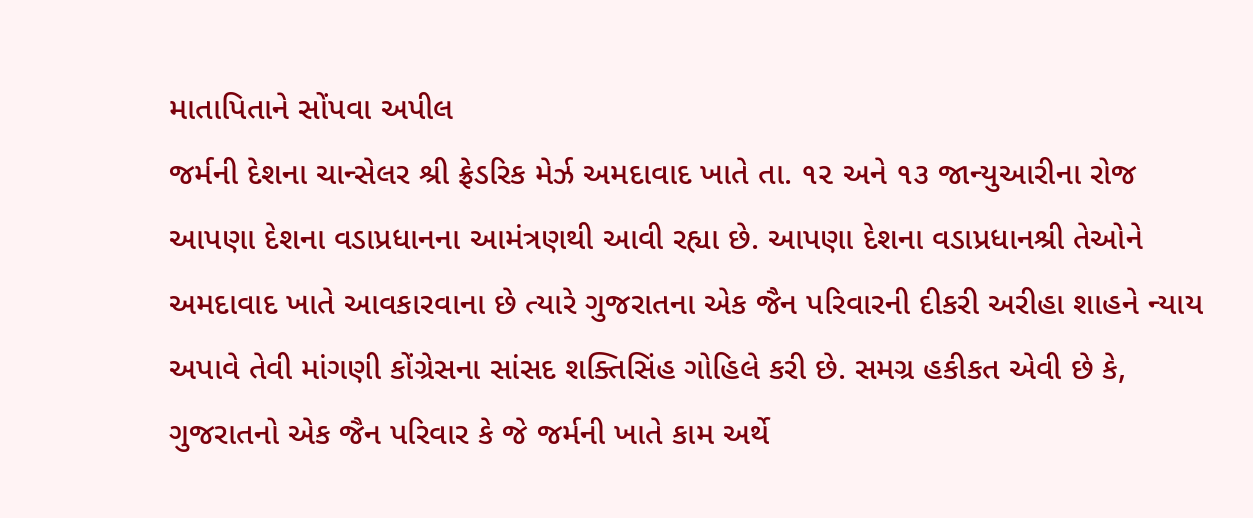માતાપિતાને સોંપવા અપીલ
જર્મની દેશના ચાન્સેલર શ્રી ફ્રેડરિક મેર્ઝ અમદાવાદ ખાતે તા. ૧૨ અને ૧૩ જાન્યુઆરીના રોજ આપણા દેશના વડાપ્રધાનના આમંત્રણથી આવી રહ્યા છે. આપણા દેશના વડાપ્રધાનશ્રી તેઓને અમદાવાદ ખાતે આવકારવાના છે ત્યારે ગુજરાતના એક જૈન પરિવારની દીકરી અરીહા શાહને ન્યાય અપાવે તેવી માંગણી કોંગ્રેસના સાંસદ શક્તિસિંહ ગોહિલે કરી છે. સમગ્ર હકીકત એવી છે કે, ગુજરાતનો એક જૈન પરિવાર કે જે જર્મની ખાતે કામ અર્થે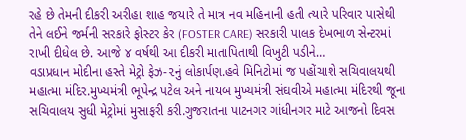રહે છે તેમની દીકરી અરીહા શાહ જયારે તે માત્ર નવ મહિનાની હતી ત્યારે પરિવાર પાસેથી તેને લઈને જર્મની સરકારે ફોસ્ટર કેર (FOSTER CARE) સરકારી પાલક દેખભાળ સેન્ટરમાં રાખી દીધેલ છે. આજે ૪ વર્ષથી આ દીકરી માતાપિતાથી વિખુટી પડીને…
વડાપ્રધાન મોદીના હસ્તે મેટ્રો ફેઝ-૨નું લોકાર્પણ.હવે મિનિટોમાં જ પહોંચાશે સચિવાલયથી મહાત્મા મંદિર.મુખ્યમંત્રી ભૂપેન્દ્ર પટેલ અને નાયબ મુખ્યમંત્રી સંઘવીએ મહાત્મા મંદિરથી જૂના સચિવાલય સુધી મેટ્રોમાં મુસાફરી કરી.ગુજરાતના પાટનગર ગાંધીનગર માટે આજનો દિવસ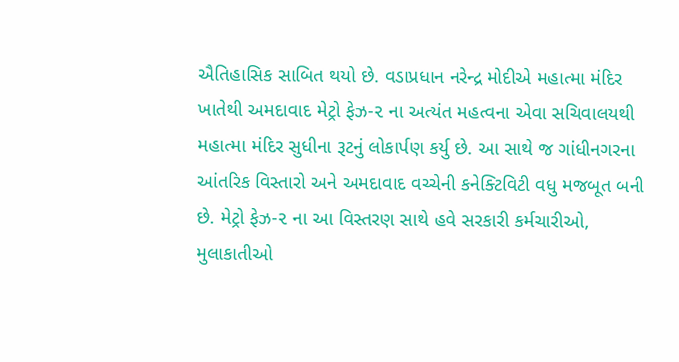ઐતિહાસિક સાબિત થયો છે. વડાપ્રધાન નરેન્દ્ર મોદીએ મહાત્મા મંદિર ખાતેથી અમદાવાદ મેટ્રો ફેઝ-૨ ના અત્યંત મહત્વના એવા સચિવાલયથી મહાત્મા મંદિર સુધીના રૂટનું લોકાર્પણ કર્યુ છે. આ સાથે જ ગાંધીનગરના આંતરિક વિસ્તારો અને અમદાવાદ વચ્ચેની કનેક્ટિવિટી વધુ મજબૂત બની છે. મેટ્રો ફેઝ-૨ ના આ વિસ્તરણ સાથે હવે સરકારી કર્મચારીઓ, મુલાકાતીઓ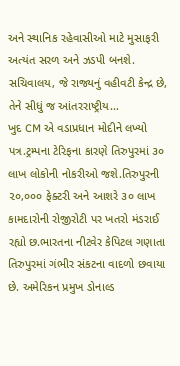અને સ્થાનિક રહેવાસીઓ માટે મુસાફરી અત્યંત સરળ અને ઝડપી બનશે. સચિવાલય, જે રાજ્યનું વહીવટી કેન્દ્ર છે, તેને સીધું જ આંતરરાષ્ટ્રીય…
ખુદ CM એ વડાપ્રધાન મોદીને લખ્યો પત્ર.ટ્રમ્પના ટેરિફના કારણે તિરુપુરમાં ૩૦ લાખ લોકોની નોકરીઓ જશે.તિરુપુરની ૨૦,૦૦૦ ફેક્ટરી અને આશરે ૩૦ લાખ કામદારોની રોજીરોટી પર ખતરો મંડરાઈ રહ્યો છ.ભારતના નીટવેર કેપિટલ ગણાતા તિરુપુરમાં ગંભીર સંકટના વાદળો છવાયા છે. અમેરિકન પ્રમુખ ડોનાલ્ડ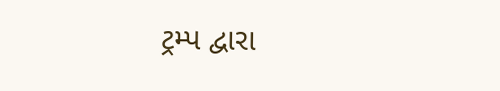ટ્રમ્પ દ્વારા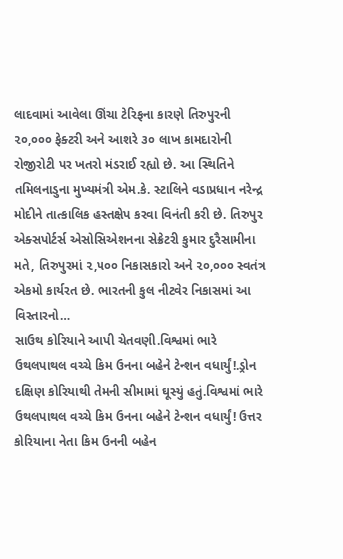લાદવામાં આવેલા ઊંચા ટેરિફના કારણે તિરુપુરની ૨૦,૦૦૦ ફેક્ટરી અને આશરે ૩૦ લાખ કામદારોની રોજીરોટી પર ખતરો મંડરાઈ રહ્યો છે. આ સ્થિતિને તમિલનાડુના મુખ્યમંત્રી એમ.કે. સ્ટાલિને વડાપ્રધાન નરેન્દ્ર મોદીને તાત્કાલિક હસ્તક્ષેપ કરવા વિનંતી કરી છે. તિરુપુર એક્સપોર્ટર્સ એસોસિએશનના સેક્રેટરી કુમાર દુરૈસામીના મતે, તિરુપુરમાં ૨,૫૦૦ નિકાસકારો અને ૨૦,૦૦૦ સ્વતંત્ર એકમો કાર્યરત છે. ભારતની કુલ નીટવેર નિકાસમાં આ વિસ્તારનો…
સાઉથ કોરિયાને આપી ચેતવણી.વિશ્વમાં ભારે ઉથલપાથલ વચ્ચે કિમ ઉનના બહેને ટેન્શન વધાર્યું!.ડ્રોન દક્ષિણ કોરિયાથી તેમની સીમામાં ઘૂસ્યું હતું.વિશ્વમાં ભારે ઉથલપાથલ વચ્ચે કિમ ઉનના બહેને ટેન્શન વધાર્યું! ઉત્તર કોરિયાના નેતા કિમ ઉનની બહેન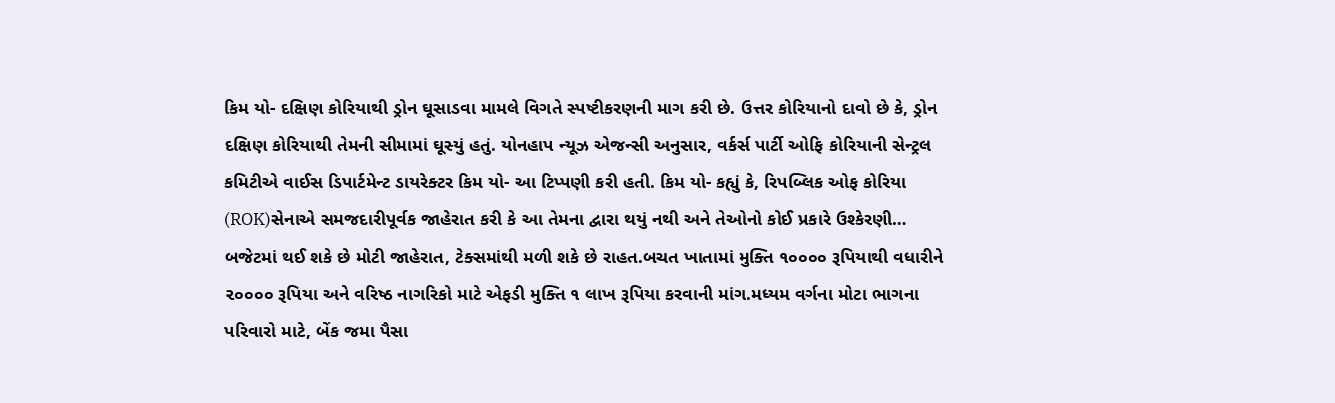કિમ યો- દક્ષિણ કોરિયાથી ડ્રોન ઘૂસાડવા મામલે વિગતે સ્પષ્ટીકરણની માગ કરી છે. ઉત્તર કોરિયાનો દાવો છે કે, ડ્રોન દક્ષિણ કોરિયાથી તેમની સીમામાં ઘૂસ્યું હતું. યોનહાપ ન્યૂઝ એજન્સી અનુસાર, વર્કર્સ પાર્ટી ઓફિ કોરિયાની સેન્ટ્રલ કમિટીએ વાઈસ ડિપાર્ટમેન્ટ ડાયરેક્ટર કિમ યો- આ ટિપ્પણી કરી હતી. કિમ યો- કહ્યું કે, રિપબ્લિક ઓફ કોરિયા (ROK)સેનાએ સમજદારીપૂર્વક જાહેરાત કરી કે આ તેમના દ્વારા થયું નથી અને તેઓનો કોઈ પ્રકારે ઉશ્કેરણી…
બજેટમાં થઈ શકે છે મોટી જાહેરાત, ટેક્સમાંથી મળી શકે છે રાહત.બચત ખાતામાં મુક્તિ ૧૦૦૦૦ રૂપિયાથી વધારીને ૨૦૦૦૦ રૂપિયા અને વરિષ્ઠ નાગરિકો માટે એફડી મુક્તિ ૧ લાખ રૂપિયા કરવાની માંગ.મધ્યમ વર્ગના મોટા ભાગના પરિવારો માટે, બેંક જમા પૈસા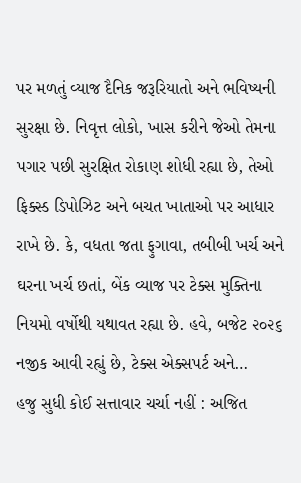પર મળતું વ્યાજ દૈનિક જરૂરિયાતો અને ભવિષ્યની સુરક્ષા છે. નિવૃત્ત લોકો, ખાસ કરીને જેઓ તેમના પગાર પછી સુરક્ષિત રોકાણ શોધી રહ્યા છે, તેઓ ફિક્સ્ડ ડિપોઝિટ અને બચત ખાતાઓ પર આધાર રાખે છે. કે, વધતા જતા ફુગાવા, તબીબી ખર્ચ અને ઘરના ખર્ચ છતાં, બેંક વ્યાજ પર ટેક્સ મુક્તિના નિયમો વર્ષોથી યથાવત રહ્યા છે. હવે, બજેટ ૨૦૨૬ નજીક આવી રહ્યું છે, ટેક્સ એક્સપર્ટ અને…
હજુ સુધી કોઈ સત્તાવાર ચર્ચા નહીં : અજિત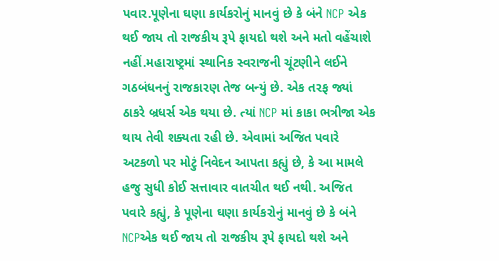પવાર.પૂણેના ઘણા કાર્યકરોનું માનવું છે કે બંને NCP એક થઈ જાય તો રાજકીય રૂપે ફાયદો થશે અને મતો વહેંચાશે નહીં.મહારાષ્ટ્રમાં સ્થાનિક સ્વરાજની ચૂંટણીને લઈને ગઠબંધનનું રાજકારણ તેજ બન્યું છે. એક તરફ જ્યાં ઠાકરે બ્રધર્સ એક થયા છે. ત્યાં NCP માં કાકા ભત્રીજા એક થાય તેવી શક્યતા રહી છે. એવામાં અજિત પવારે અટકળો પર મોટું નિવેદન આપતા કહ્યું છે, કે આ મામલે હજુ સુધી કોઈ સત્તાવાર વાતચીત થઈ નથી. અજિત પવારે કહ્યું, કે પૂણેના ઘણા કાર્યકરોનું માનવું છે કે બંને NCPએક થઈ જાય તો રાજકીય રૂપે ફાયદો થશે અને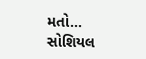મતો…
સોશિયલ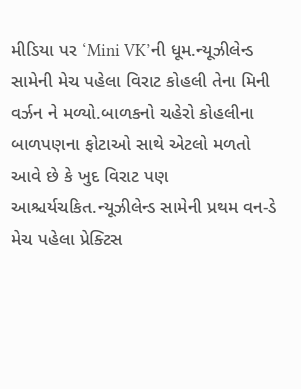મીડિયા પર ‘Mini VK’ની ધૂમ.ન્યૂઝીલેન્ડ સામેની મેચ પહેલા વિરાટ કોહલી તેના મિની વર્ઝન ને મળ્યો.બાળકનો ચહેરો કોહલીના બાળપણના ફોટાઓ સાથે એટલો મળતો આવે છે કે ખુદ વિરાટ પણ આશ્ચર્યચકિત.ન્યૂઝીલેન્ડ સામેની પ્રથમ વન-ડે મેચ પહેલા પ્રેક્ટિસ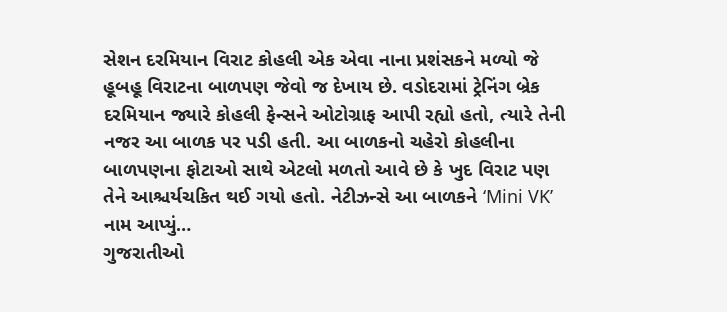સેશન દરમિયાન વિરાટ કોહલી એક એવા નાના પ્રશંસકને મળ્યો જે હૂબહૂ વિરાટના બાળપણ જેવો જ દેખાય છે. વડોદરામાં ટ્રેનિંગ બ્રેક દરમિયાન જ્યારે કોહલી ફેન્સને ઓટોગ્રાફ આપી રહ્યો હતો, ત્યારે તેની નજર આ બાળક પર પડી હતી. આ બાળકનો ચહેરો કોહલીના બાળપણના ફોટાઓ સાથે એટલો મળતો આવે છે કે ખુદ વિરાટ પણ તેને આશ્ચર્યચકિત થઈ ગયો હતો. નેટીઝન્સે આ બાળકને ‘Mini VK’ નામ આપ્યું…
ગુજરાતીઓ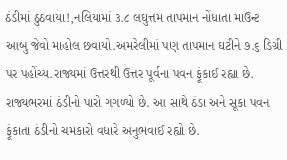ઠંડીમાં ઠુઠવાયા!,નલિયામાં ૩.૮ લઘુત્તમ તાપમાન નોંધાતા માઉન્ટ આબુ જેવો માહોલ છવાયો.અમરેલીમાં પણ તાપમાન ઘટીને ૭.૬ ડિગ્રી પર પહોંચ્ય.રાજ્યમાં ઉત્તરથી ઉત્તર પૂર્વના પવન ફૂંકાઈ રહ્યા છે. રાજ્યભરમાં ઠંડીનો પારો ગગળ્યો છે. આ સાથે ઠંડા અને સૂકા પવન ફૂંકાતા ઠંડીનો ચમકારો વધારે અનુભવાઈ રહ્યો છે.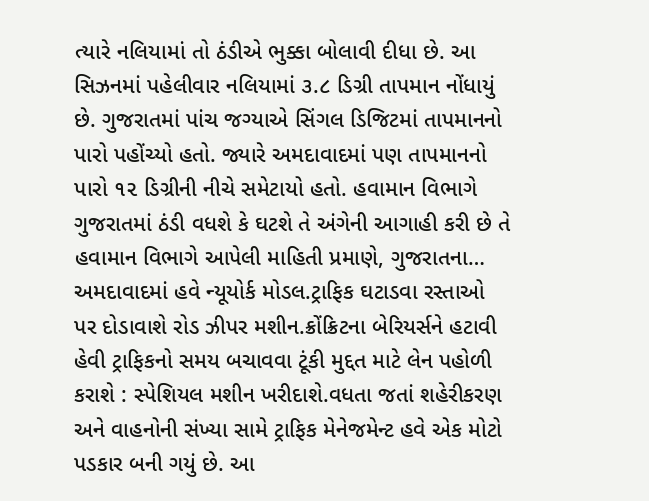ત્યારે નલિયામાં તો ઠંડીએ ભુક્કા બોલાવી દીધા છે. આ સિઝનમાં પહેલીવાર નલિયામાં ૩.૮ ડિગ્રી તાપમાન નોંધાયું છે. ગુજરાતમાં પાંચ જગ્યાએ સિંગલ ડિજિટમાં તાપમાનનો પારો પહોંચ્યો હતો. જ્યારે અમદાવાદમાં પણ તાપમાનનો પારો ૧૨ ડિગ્રીની નીચે સમેટાયો હતો. હવામાન વિભાગે ગુજરાતમાં ઠંડી વધશે કે ઘટશે તે અંગેની આગાહી કરી છે તે હવામાન વિભાગે આપેલી માહિતી પ્રમાણે, ગુજરાતના…
અમદાવાદમાં હવે ન્યૂયોર્ક મોડલ.ટ્રાફિક ઘટાડવા રસ્તાઓ પર દોડાવાશે રોડ ઝીપર મશીન.ક્રોંક્રિટના બેરિયર્સને હટાવી હેવી ટ્રાફિકનો સમય બચાવવા ટૂંકી મુદ્દત માટે લેન પહોળી કરાશે : સ્પેશિયલ મશીન ખરીદાશે.વધતા જતાં શહેરીકરણ અને વાહનોની સંખ્યા સામે ટ્રાફિક મેનેજમેન્ટ હવે એક મોટો પડકાર બની ગયું છે. આ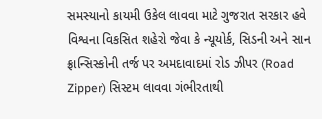સમસ્યાનો કાયમી ઉકેલ લાવવા માટે ગુજરાત સરકાર હવે વિશ્વના વિકસિત શહેરો જેવા કે ન્યૂયોર્ક, સિડની અને સાન ફ્રાન્સિસ્કોની તર્જ પર અમદાવાદમાં રોડ ઝીપર (Road Zipper) સિસ્ટમ લાવવા ગંભીરતાથી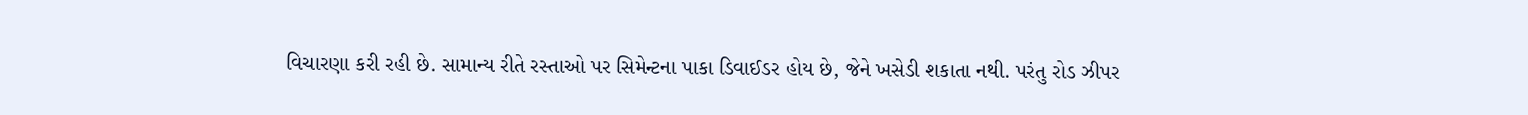વિચારણા કરી રહી છે. સામાન્ય રીતે રસ્તાઓ પર સિમેન્ટના પાકા ડિવાઈડર હોય છે, જેને ખસેડી શકાતા નથી. પરંતુ રોડ ઝીપર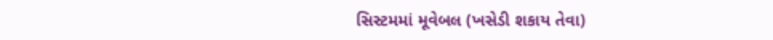સિસ્ટમમાં મૂવેબલ (ખસેડી શકાય તેવા)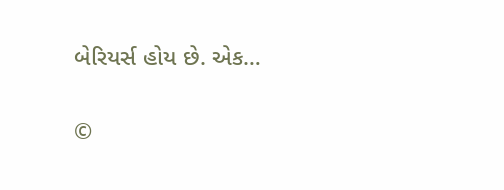બેરિયર્સ હોય છે. એક…

©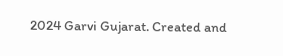2024 Garvi Gujarat. Created and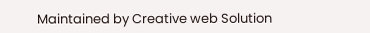Maintained by Creative web Solution